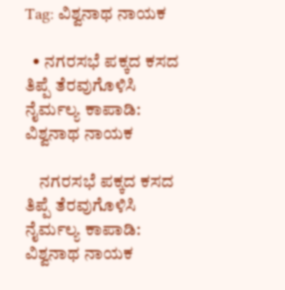Tag: ವಿಶ್ವನಾಥ ನಾಯಕ

  • ನಗರಸಭೆ ಪಕ್ಕದ ಕಸದ ತಿಪ್ಪೆ ತೆರವುಗೊಳಿಸಿ ನೈರ್ಮಲ್ಯ ಕಾಪಾಡಿ: ವಿಶ್ವನಾಥ ನಾಯಕ

    ನಗರಸಭೆ ಪಕ್ಕದ ಕಸದ ತಿಪ್ಪೆ ತೆರವುಗೊಳಿಸಿ ನೈರ್ಮಲ್ಯ ಕಾಪಾಡಿ: ವಿಶ್ವನಾಥ ನಾಯಕ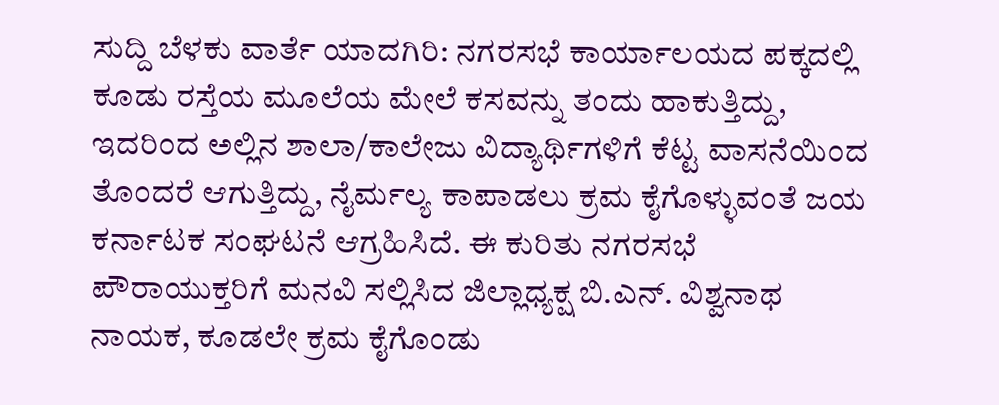ಸುದ್ದಿ ಬೆಳಕು ವಾರ್ತೆ ಯಾದಗಿರಿ: ನಗರಸಭೆ ಕಾರ್ಯಾಲಯದ ಪಕ್ಕದಲ್ಲಿ ಕೂಡು ರಸ್ತೆಯ ಮೂಲೆಯ ಮೇಲೆ ಕಸವನ್ನು ತಂದು ಹಾಕುತ್ತಿದ್ದು, ಇದರಿಂದ ಅಲ್ಲಿನ ಶಾಲಾ/ಕಾಲೇಜು ವಿದ್ಯಾರ್ಥಿಗಳಿಗೆ ಕೆಟ್ಟ ವಾಸನೆಯಿಂದ ತೊಂದರೆ ಆಗುತ್ತಿದ್ದು, ನೈರ್ಮಲ್ಯ ಕಾಪಾಡಲು ಕ್ರಮ ಕೈಗೊಳ್ಳುವಂತೆ ಜಯ ಕರ್ನಾಟಕ ಸಂಘಟನೆ ಆಗ್ರಹಿಸಿದೆ. ಈ ಕುರಿತು ನಗರಸಭೆ ಪೌರಾಯುಕ್ತರಿಗೆ ಮನವಿ ಸಲ್ಲಿಸಿದ ಜಿಲ್ಲಾಧ್ಯಕ್ಷ ಬಿ.ಎನ್. ವಿಶ್ವನಾಥ ನಾಯಕ, ಕೂಡಲೇ ಕ್ರಮ ಕೈಗೊಂಡು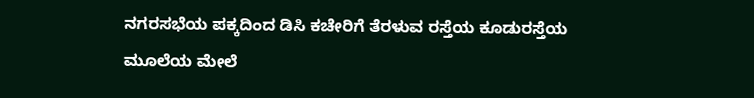ನಗರಸಭೆಯ ಪಕ್ಕದಿಂದ ಡಿಸಿ ಕಚೇರಿಗೆ ತೆರಳುವ ರಸ್ತೆಯ ಕೂಡುರಸ್ತೆಯ ಮೂಲೆಯ ಮೇಲೆ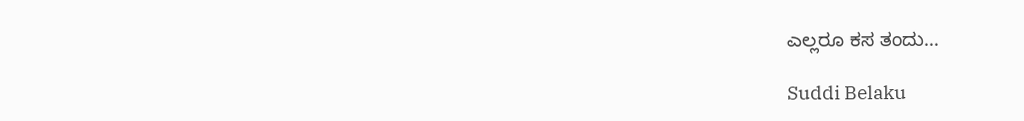ಎಲ್ಲರೂ ಕಸ ತಂದು…

Suddi Belaku